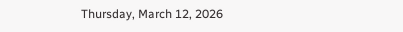Thursday, March 12, 2026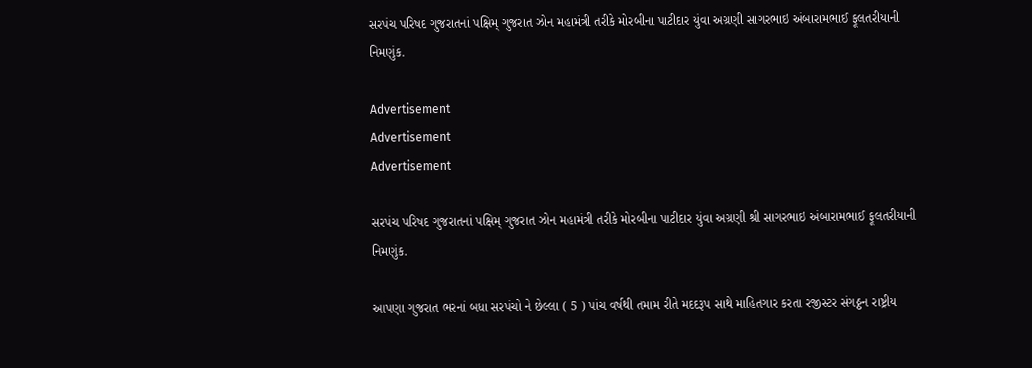સરપંચ પરિષદ ગુજરાતનાં પક્ષિમ્ ગુજરાત ઝોન મહામંત્રી તરીકે મોરબીના પાટીદાર યુંવા અગ્રણી સાગરભાઇ અંબારામભાઈ ફૂલતરીયાની નિમણુંક.

Advertisement
Advertisement
Advertisement

સરપંચ પરિષદ ગુજરાતનાં પક્ષિમ્ ગુજરાત ઝોન મહામંત્રી તરીકે મોરબીના પાટીદાર યુંવા અગ્રણી શ્રી સાગરભાઇ અંબારામભાઈ ફૂલતરીયાની નિમણુંક.

આપણા ગુજરાત ભરનાં બધા સરપંચો ને છેલ્લા ( 5 ) પાંચ વર્ષથી તમામ રીતે મદદરૂપ સાથે માહિતગાર કરતા રજીસ્ટર સંગઠ્ઠન રાષ્ટ્રીય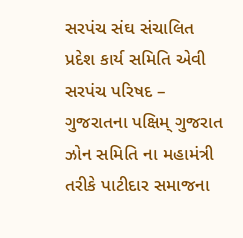સરપંચ સંઘ સંચાલિત પ્રદેશ કાર્ય સમિતિ એવી સરપંચ પરિષદ – ગુજરાતના પક્ષિમ્ ગુજરાત ઝોન સમિતિ ના મહામંત્રી તરીકે પાટીદાર સમાજના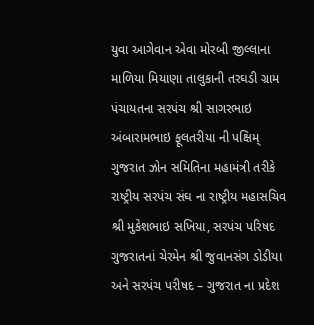યુવા આગેવાન એવા મોરબી જીલ્લાના માળિયા મિયાણા તાલુકાની તરઘડી ગ્રામ પંચાયતના સરપંચ શ્રી સાગરભાઇ અંબારામભાઇ ફૂલતરીયા ની પક્ષિમ્ ગુજરાત ઝોન સમિતિના મહામંત્રી તરીકે રાષ્ટ્રીય સરપંચ સંઘ ના રાષ્ટ્રીય મહાસચિવ શ્રી મુકેશભાઇ સખિયા, સરપંચ પરિષદ ગુજરાતનાં ચેરમેન શ્રી જુવાનસંગ ડોડીયા અને સરપંચ પરીષદ – ગુજરાત ના પ્રદેશ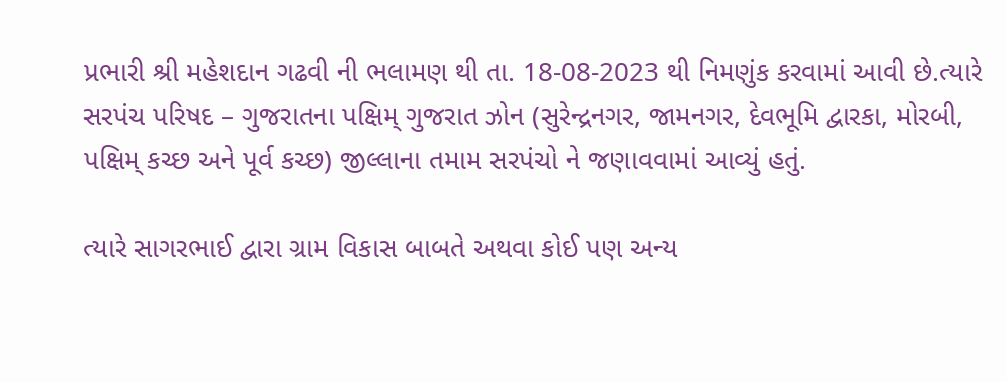પ્રભારી શ્રી મહેશદાન ગઢવી ની ભલામણ થી તા. 18-08-2023 થી નિમણુંક કરવામાં આવી છે.ત્યારે સરપંચ પરિષદ – ગુજરાતના પક્ષિમ્ ગુજરાત ઝોન (સુરેન્દ્રનગર, જામનગર, દેવભૂમિ દ્વારકા, મોરબી, પક્ષિમ્ કચ્છ અને પૂર્વ કચ્છ) જીલ્લાના તમામ સરપંચો ને જણાવવામાં આવ્યું હતું.

ત્યારે સાગરભાઈ દ્વારા ગ્રામ વિકાસ બાબતે અથવા કોઈ પણ અન્ય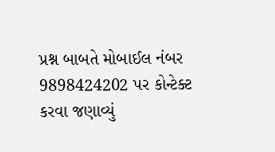પ્રશ્ન બાબતે મોબાઈલ નંબર 9898424202 પર કોન્ટેક્ટ કરવા જણાવ્યું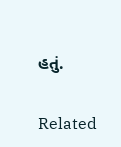હતું.

Related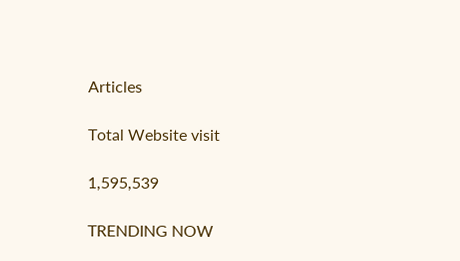Articles

Total Website visit

1,595,539

TRENDING NOW